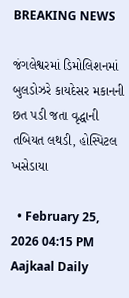BREAKING NEWS

જંગલેશ્વરમાં ડિમોલિશનમાં બુલડોઝરે કાયદેસર મકાનની છત પડી જતા વૃદ્ધાની તબિયત લથડી, હોસ્પિટલ ખસેડાયા

  • February 25, 2026 04:15 PM
Aajkaal Daily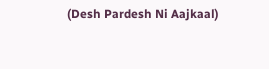(Desh Pardesh Ni Aajkaal)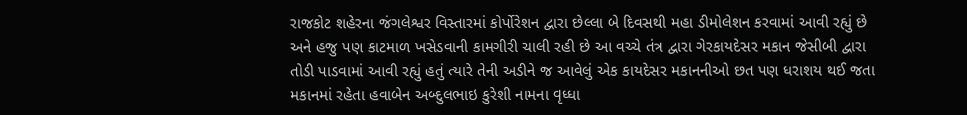રાજકોટ શહેરના જંગલેશ્વર વિસ્તારમાં કોર્પોરેશન દ્વારા છેલ્લા બે દિવસથી મહા ડીમોલેશન કરવામાં આવી રહ્યું છે અને હજુ પણ કાટમાળ ખસેડવાની કામગીરી ચાલી રહી છે આ વચ્ચે તંત્ર દ્વારા ગેરકાયદેસર મકાન જેસીબી દ્વારા તોડી પાડવામાં આવી રહ્યું હતું ત્યારે તેની અડીને જ આવેલું એક કાયદેસર મકાનનીઓ છત પણ ધરાશય થઈ જતા મકાનમાં રહેતા હવાબેન અબ્દુલભાઇ કુરેશી નામના વૃધ્ધા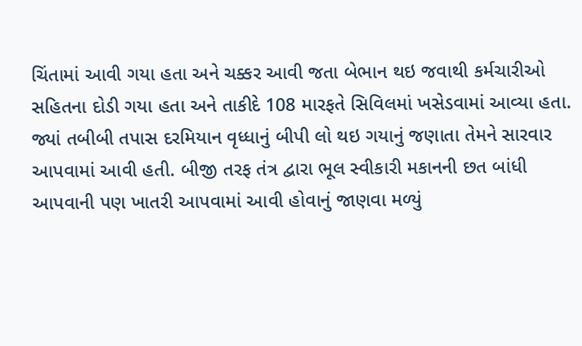ચિંતામાં આવી ગયા હતા અને ચક્કર આવી જતા બેભાન થઇ જવાથી કર્મચારીઓ સહિતના દોડી ગયા હતા અને તાકીદે 108 મારફતે સિવિલમાં ખસેડવામાં આવ્યા હતા. જ્યાં તબીબી તપાસ દરમિયાન વૃધ્ધાનું બીપી લો થઇ ગયાનું જણાતા તેમને સારવાર આપવામાં આવી હતી. બીજી તરફ તંત્ર દ્વારા ભૂલ સ્વીકારી મકાનની છત બાંધી આપવાની પણ ખાતરી આપવામાં આવી હોવાનું જાણવા મળ્યું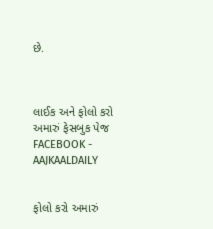છે.



લાઈક અને ફોલો કરો અમારું ફેસબુક પેજ FACEBOOK - AAJKAALDAILY


ફોલો કરો અમારું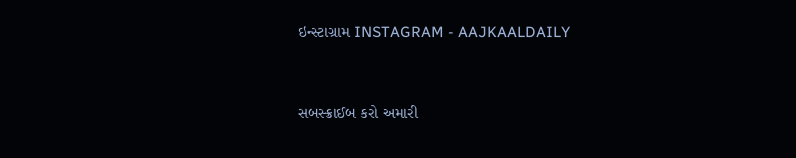ઇન્સ્ટાગ્રામ INSTAGRAM - AAJKAALDAILY


સબસ્ક્રાઈબ કરો અમારી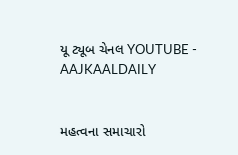યૂ ટ્યૂબ ચેનલ YOUTUBE - AAJKAALDAILY


મહત્વના સમાચારો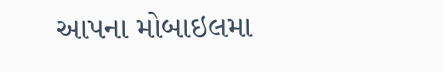આપના મોબાઇલમા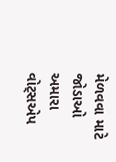મેળવવા માટે જોડાઓ અમારા વોટ્સએપ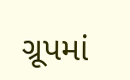ગ્રૂપમાં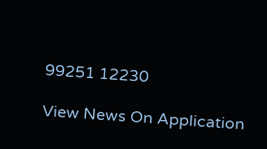99251 12230

View News On Application